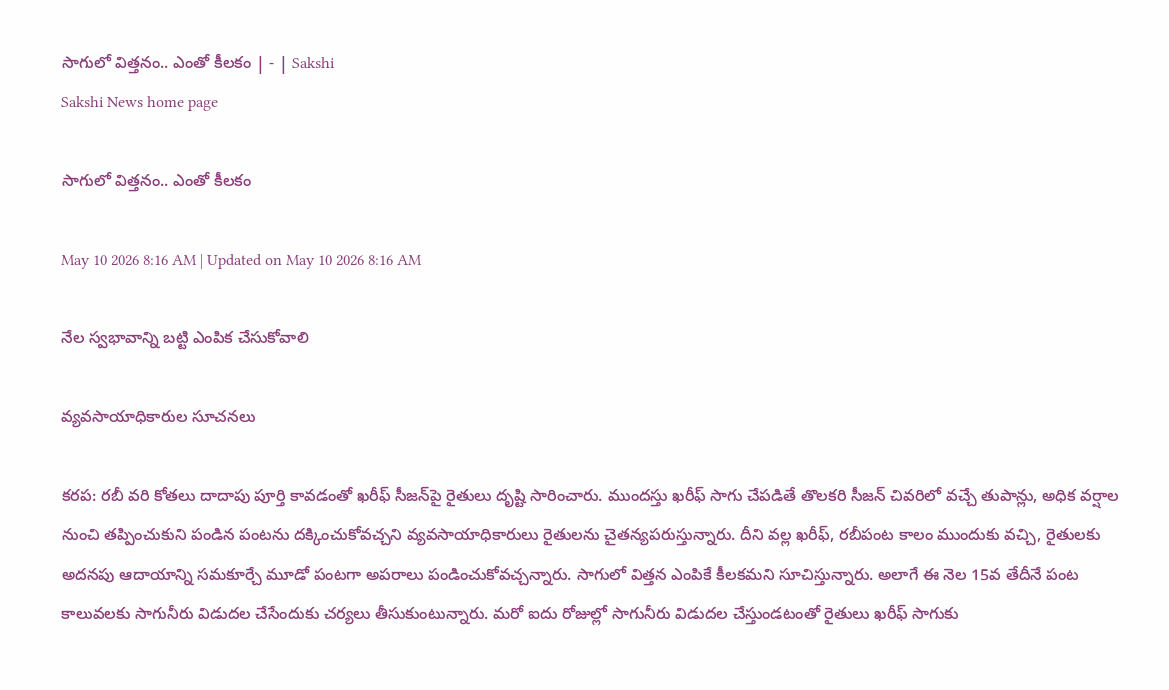సాగులో విత్తనం.. ఎంతో కీలకం | - | Sakshi
Sakshi News home page

సాగులో విత్తనం.. ఎంతో కీలకం

May 10 2026 8:16 AM | Updated on May 10 2026 8:16 AM

నేల స్వభావాన్ని బట్టి ఎంపిక చేసుకోవాలి

వ్యవసాయాధికారుల సూచనలు

కరప: రబీ వరి కోతలు దాదాపు పూర్తి కావడంతో ఖరీఫ్‌ సీజన్‌పై రైతులు దృష్టి సారించారు. ముందస్తు ఖరీఫ్‌ సాగు చేపడితే తొలకరి సీజన్‌ చివరిలో వచ్చే తుపాన్లు, అధిక వర్షాల నుంచి తప్పించుకుని పండిన పంటను దక్కించుకోవచ్చని వ్యవసాయాధికారులు రైతులను చైతన్యపరుస్తున్నారు. దీని వల్ల ఖరీఫ్‌, రబీపంట కాలం ముందుకు వచ్చి, రైతులకు అదనపు ఆదాయాన్ని సమకూర్చే మూడో పంటగా అపరాలు పండించుకోవచ్చన్నారు. సాగులో విత్తన ఎంపికే కీలకమని సూచిస్తున్నారు. అలాగే ఈ నెల 15వ తేదీనే పంట కాలువలకు సాగునీరు విడుదల చేసేందుకు చర్యలు తీసుకుంటున్నారు. మరో ఐదు రోజుల్లో సాగునీరు విడుదల చేస్తుండటంతో రైతులు ఖరీఫ్‌ సాగుకు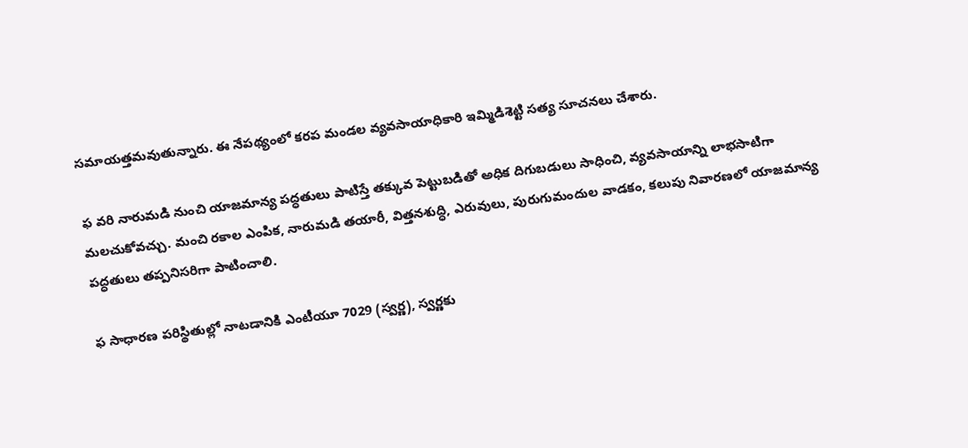సమాయత్తమవుతున్నారు. ఈ నేపథ్యంలో కరప మండల వ్యవసాయాధికారి ఇమ్మిడిశెట్టి సత్య సూచనలు చేశారు.

ఫ వరి నారుమడి నుంచి యాజమాన్య పద్ధతులు పాటిస్తే తక్కువ పెట్టుబడితో అధిక దిగుబడులు సాధించి, వ్యవసాయాన్ని లాభసాటిగా మలచుకోవచ్చు. మంచి రకాల ఎంపిక, నారుమడి తయారీ, విత్తనశుద్ధి, ఎరువులు, పురుగుమందుల వాడకం, కలుపు నివారణలో యాజమాన్య పద్ధతులు తప్పనిసరిగా పాటించాలి.

ఫ సాధారణ పరిస్థితుల్లో నాటడానికి ఎంటీయూ 7029 (స్వర్ణ), స్వర్ణకు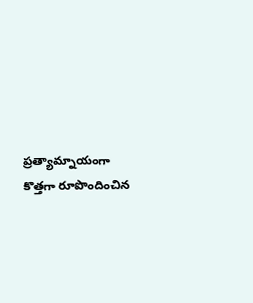ప్రత్యామ్నాయంగా కొత్తగా రూపొందించిన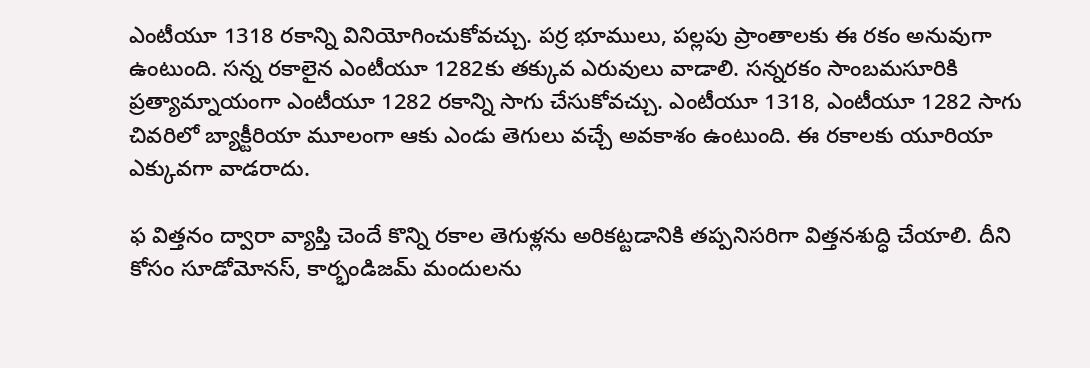ఎంటీయూ 1318 రకాన్ని వినియోగించుకోవచ్చు. పర్ర భూములు, పల్లపు ప్రాంతాలకు ఈ రకం అనువుగా ఉంటుంది. సన్న రకాలైన ఎంటీయూ 1282కు తక్కువ ఎరువులు వాడాలి. సన్నరకం సాంబమసూరికి ప్రత్యామ్నాయంగా ఎంటీయూ 1282 రకాన్ని సాగు చేసుకోవచ్చు. ఎంటీయూ 1318, ఎంటీయూ 1282 సాగు చివరిలో బ్యాక్టీరియా మూలంగా ఆకు ఎండు తెగులు వచ్చే అవకాశం ఉంటుంది. ఈ రకాలకు యూరియా ఎక్కువగా వాడరాదు.

ఫ విత్తనం ద్వారా వ్యాప్తి చెందే కొన్ని రకాల తెగుళ్లను అరికట్టడానికి తప్పనిసరిగా విత్తనశుద్ధి చేయాలి. దీని కోసం సూడోమోనస్‌, కార్భండిజమ్‌ మందులను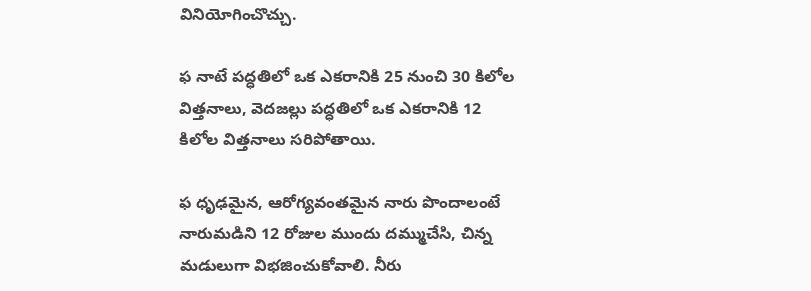వినియోగించొచ్చు.

ఫ నాటే పద్ధతిలో ఒక ఎకరానికి 25 నుంచి 30 కిలోల విత్తనాలు, వెదజల్లు పద్ధతిలో ఒక ఎకరానికి 12 కిలోల విత్తనాలు సరిపోతాయి.

ఫ ధృఢమైన, ఆరోగ్యవంతమైన నారు పొందాలంటే నారుమడిని 12 రోజుల ముందు దమ్ముచేసి, చిన్న మడులుగా విభజించుకోవాలి. నీరు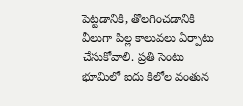పెట్టడానికి, తొలగించడానికి వీలుగా పిల్ల కాలువలు ఏర్పాటు చేసుకోవాలి. ప్రతి సెంటు భూమిలో ఐదు కిలోల వంతున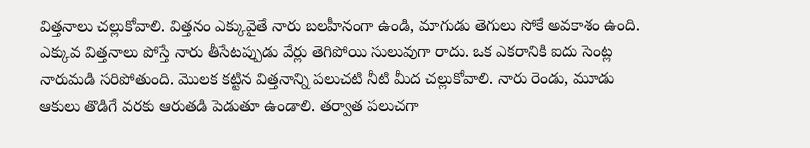విత్తనాలు చల్లుకోవాలి. విత్తనం ఎక్కువైతే నారు బలహీనంగా ఉండి, మాగుడు తెగులు సోకే అవకాశం ఉంది. ఎక్కువ విత్తనాలు పోస్తే నారు తీసేటప్పుడు వేర్లు తెగిపోయి సులువుగా రాదు. ఒక ఎకరానికి ఐదు సెంట్ల నారుమడి సరిపోతుంది. మొలక కట్టిన విత్తనాన్ని పలుచటి నీటి మీద చల్లుకోవాలి. నారు రెండు, మూడు ఆకులు తొడిగే వరకు ఆరుతడి పెడుతూ ఉండాలి. తర్వాత పలుచగా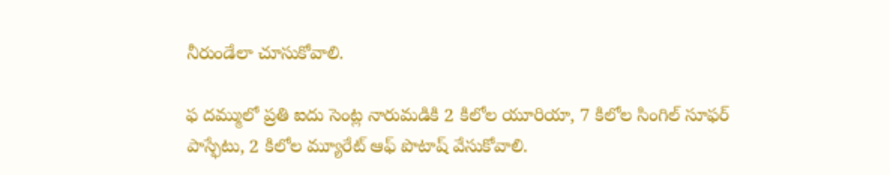నీరుండేలా చూసుకోవాలి.

ఫ దమ్ములో ప్రతి ఐదు సెంట్ల నారుమడికి 2 కిలోల యూరియా, 7 కిలోల సింగిల్‌ సూఫర్‌ పాస్ఫేటు, 2 కిలోల మ్యూరేట్‌ ఆఫ్‌ పొటాష్‌ వేసుకోవాలి.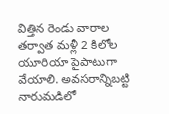విత్తిన రెండు వారాల తర్వాత మళ్లీ 2 కిలోల యూరియా పైపాటుగా వేయాలి. అవసరాన్నిబట్టి నారుమడిలో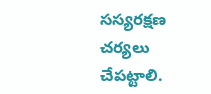సస్యరక్షణ చర్యలు చేపట్టాలి.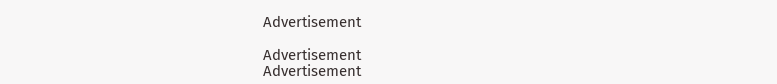Advertisement

Advertisement
Advertisement